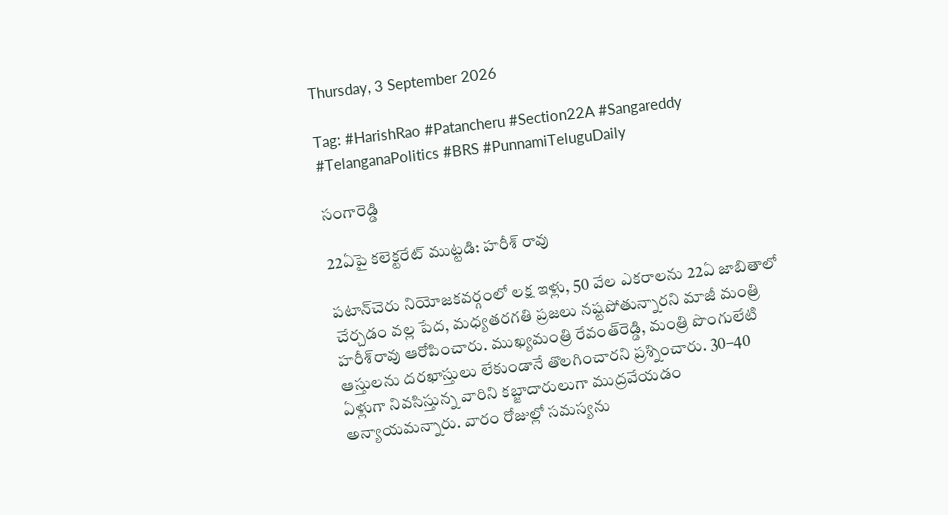Thursday, 3 September 2026

Tag: #HarishRao #Patancheru #Section22A #Sangareddy #TelanganaPolitics #BRS #PunnamiTeluguDaily

సంగారెడ్డి

22ఏపై కలెక్టరేట్ ముట్టడి: హరీశ్ రావు

పటాన్‌చెరు నియోజకవర్గంలో లక్ష ఇళ్లు, 50 వేల ఎకరాలను 22ఏ జాబితాలో చేర్చడం వల్ల పేద, మధ్యతరగతి ప్రజలు నష్టపోతున్నారని మాజీ మంత్రి హరీశ్‌రావు ఆరోపించారు. ముఖ్యమంత్రి రేవంత్‌రెడ్డి, మంత్రి పొంగులేటి ఆస్తులను దరఖాస్తులు లేకుండానే తొలగించారని ప్రశ్నించారు. 30–40 ఏళ్లుగా నివసిస్తున్న వారిని కబ్జాదారులుగా ముద్రవేయడం అన్యాయమన్నారు. వారం రోజుల్లో సమస్యను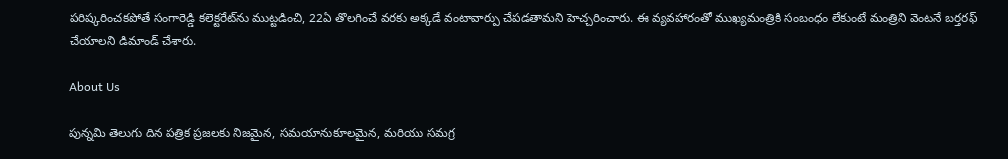పరిష్కరించకపోతే సంగారెడ్డి కలెక్టరేట్‌ను ముట్టడించి, 22ఏ తొలగించే వరకు అక్కడే వంటావార్పు చేపడతామని హెచ్చరించారు. ఈ వ్యవహారంతో ముఖ్యమంత్రికి సంబంధం లేకుంటే మంత్రిని వెంటనే బర్తరఫ్ చేయాలని డిమాండ్ చేశారు.

About Us

పున్నమి తెలుగు దిన పత్రిక ప్రజలకు నిజమైన, సమయానుకూలమైన, మరియు సమగ్ర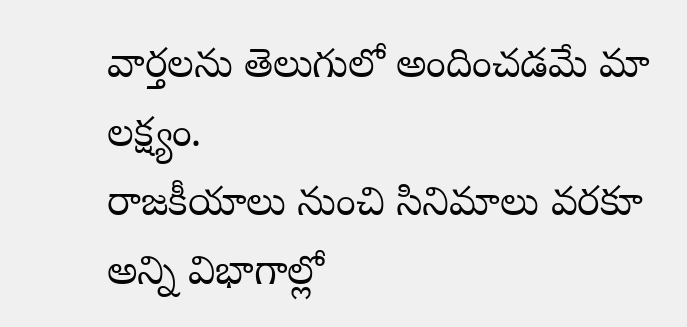వార్తలను తెలుగులో అందించడమే మా లక్ష్యం.
రాజకీయాలు నుంచి సినిమాలు వరకూ అన్ని విభాగాల్లో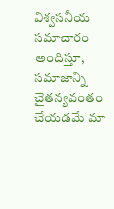విశ్వసనీయ సమాచారం అందిస్తూ, సమాజాన్ని చైతన్యవంతం చేయడమే మా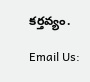కర్తవ్యం.

Email Us: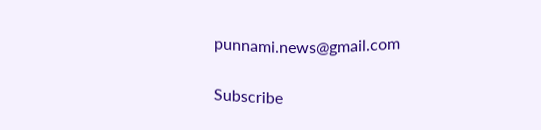punnami.news@gmail.com

Subscribe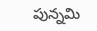పున్నమి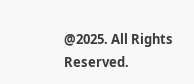@2025. All Rights Reserved.